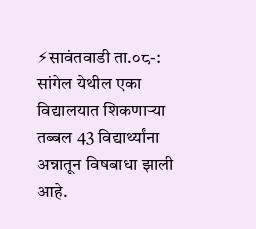⚡सावंतवाडी ता.०८-: सांगेल येथील एका विद्यालयात शिकणाऱ्या तब्बल 43 विद्यार्थ्यांना अन्नातून विषबाधा झाली आहे.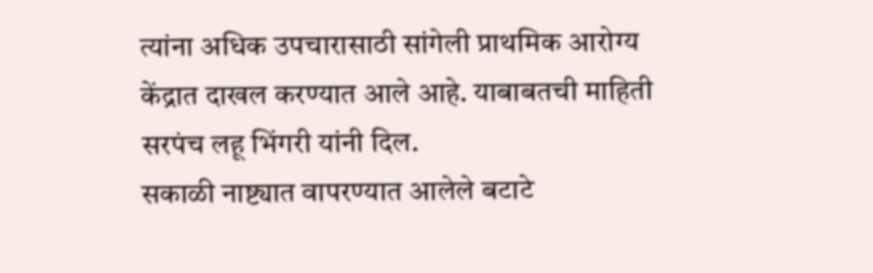त्यांना अधिक उपचारासाठी सांगेली प्राथमिक आरोग्य केंद्रात दाखल करण्यात आले आहे. याबाबतची माहिती सरपंच लहू भिंगरी यांनी दिल.
सकाळी नाष्ट्यात वापरण्यात आलेले बटाटे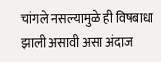चांगले नसल्यामुळे ही विषबाधा झाली असावी असा अंदाज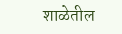शाळेतील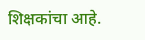शिक्षकांचा आहे.